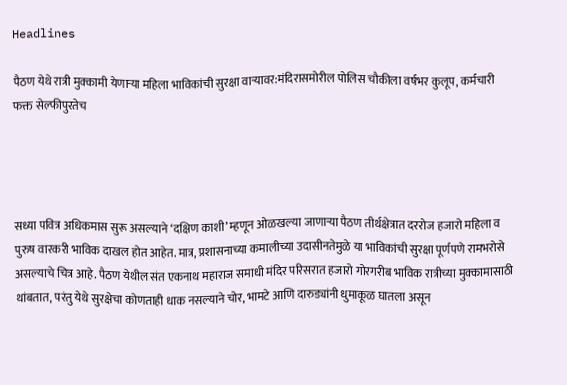Headlines

पैठण येथे रात्री मुक्कामी येणाऱ्या महिला भाविकांची सुरक्षा वाऱ्यावर:मंदिरासमोरील पोलिस चौकीला वर्षभर कुलूप, कर्मचारी फक्त सेल्फीपुरतेच




सध्या पवित्र अधिकमास सुरू असल्याने ‘दक्षिण काशी’ म्हणून ओळखल्या जाणाऱ्या पैठण तीर्थक्षेत्रात दररोज हजारो महिला व पुरुष वारकरी भाविक दाखल होत आहेत. मात्र, प्रशासनाच्या कमालीच्या उदासीनतेमुळे या भाविकांची सुरक्षा पूर्णपणे रामभरोसे असल्याचे चित्र आहे. पैठण येथील संत एकनाथ महाराज समाधी मंदिर परिसरात हजारो गोरगरीब भाविक रात्रीच्या मुक्कामासाठी थांबतात, परंतु येथे सुरक्षेचा कोणताही धाक नसल्याने चोर, भामटे आणि दारुड्यांनी धुमाकूळ घातला असून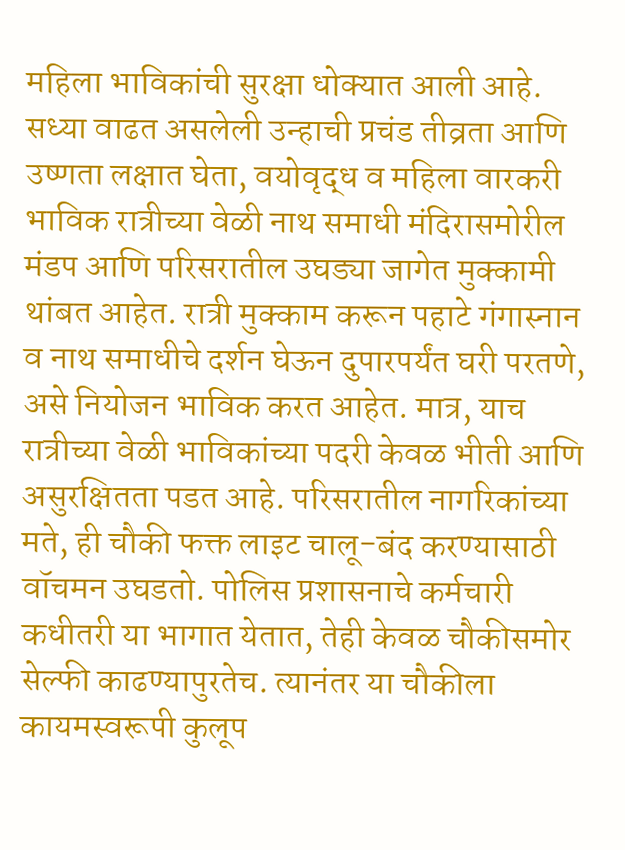महिला भाविकांची सुरक्षा धोक्यात आली आहे. सध्या वाढत असलेली उन्हाची प्रचंड तीव्रता आणि उष्णता लक्षात घेता, वयोवृद्ध व महिला वारकरी भाविक रात्रीच्या वेळी नाथ समाधी मंदिरासमोरील मंडप आणि परिसरातील उघड्या जागेत मुक्कामी थांबत आहेत. रात्री मुक्काम करून पहाटे गंगास्नान व नाथ समाधीचे दर्शन घेऊन दुपारपर्यंत घरी परतणे, असे नियोजन भाविक करत आहेत. मात्र, याच रात्रीच्या वेळी भाविकांच्या पदरी केवळ भीती आणि असुरक्षितता पडत आहे. परिसरातील नागरिकांच्या मते, ही चौकी फक्त लाइट चालू-बंद करण्यासाठी वॉचमन उघडतो. पोलिस प्रशासनाचे कर्मचारी कधीतरी या भागात येतात, तेही केवळ चौकीसमोर सेल्फी काढण्यापुरतेच. त्यानंतर या चौकीला कायमस्वरूपी कुलूप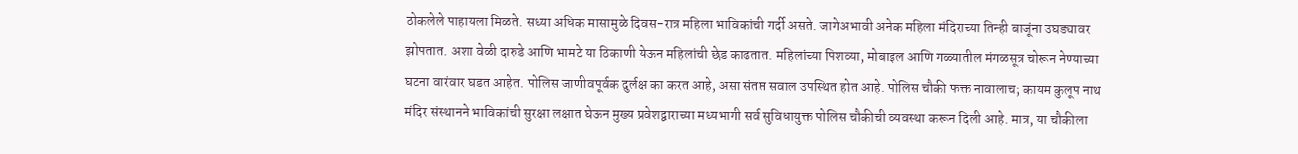ठोकलेले पाहायला मिळते. सध्या अधिक मासामुळे दिवस-रात्र महिला भाविकांची गर्दी असते. जागेअभावी अनेक महिला मंदिराच्या तिन्ही बाजूंना उघड्यावर झोपतात. अशा वेळी दारुडे आणि भामटे या ठिकाणी येऊन महिलांची छेड काढतात. महिलांच्या पिशव्या, मोबाइल आणि गळ्यातील मंगळसूत्र चोरून नेण्याच्या घटना वारंवार घडत आहेत. पोलिस जाणीवपूर्वक दुर्लक्ष का करत आहे, असा संतप्त सवाल उपस्थित होत आहे. पोलिस चौकी फक्त नावालाच; कायम कुलूप नाथ मंदिर संस्थानने भाविकांची सुरक्षा लक्षात घेऊन मुख्य प्रवेशद्वाराच्या मध्यभागी सर्व सुविधायुक्त पोलिस चौकीची व्यवस्था करून दिली आहे. मात्र, या चौकीला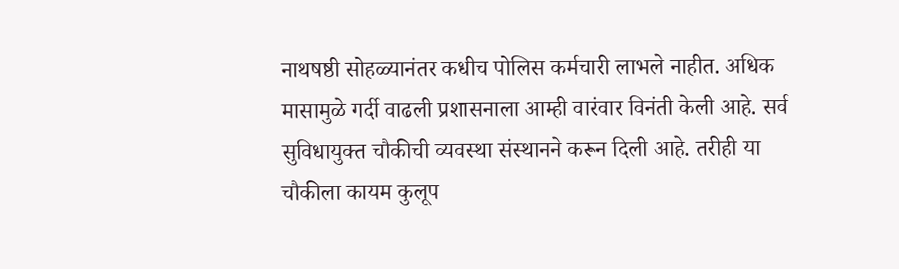नाथषष्ठी सोहळ्यानंतर कधीच पोलिस कर्मचारी लाभले नाहीत. अधिक मासामुळे गर्दी वाढली प्रशासनाला आम्ही वारंवार विनंती केली आहे. सर्व सुविधायुक्त चौकीची व्यवस्था संस्थानने करून दिली आहे. तरीही या चौकीला कायम कुलूप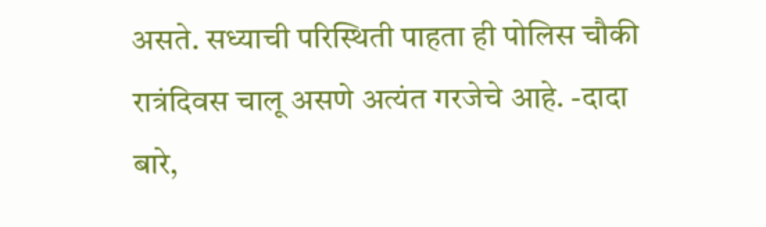असते. सध्याची परिस्थिती पाहता ही पोलिस चौकी रात्रंदिवस चालू असणे अत्यंत गरजेचे आहे. -दादा बारे,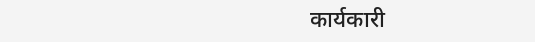कार्यकारी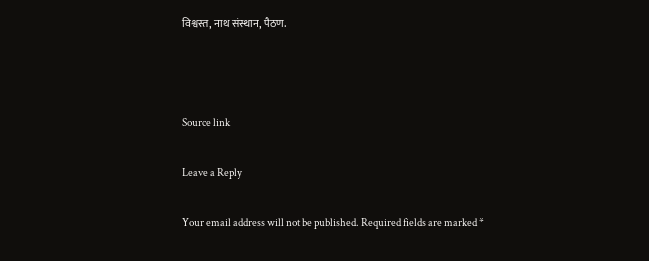विश्वस्त, नाथ संस्थान, पैठण.



Source link

Leave a Reply

Your email address will not be published. Required fields are marked *